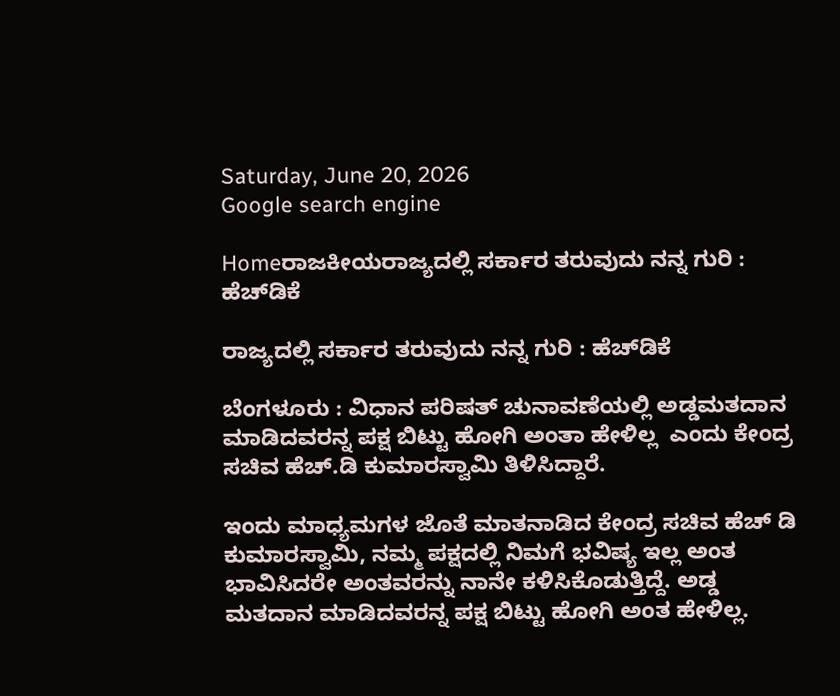Saturday, June 20, 2026
Google search engine

Homeರಾಜಕೀಯರಾಜ್ಯದಲ್ಲಿ ಸರ್ಕಾರ ತರುವುದು ನನ್ನ ಗುರಿ : ಹೆಚ್‌ಡಿಕೆ

ರಾಜ್ಯದಲ್ಲಿ ಸರ್ಕಾರ ತರುವುದು ನನ್ನ ಗುರಿ : ಹೆಚ್‌ಡಿಕೆ

ಬೆಂಗಳೂರು : ವಿಧಾನ ಪರಿಷತ್ ಚುನಾವಣೆಯಲ್ಲಿ ಅಡ್ಡಮತದಾನ ಮಾಡಿದವರನ್ನ ಪಕ್ಷ ಬಿಟ್ಟು ಹೋಗಿ ಅಂತಾ ಹೇಳಿಲ್ಲ  ಎಂದು ಕೇಂದ್ರ ಸಚಿವ ಹೆಚ್.ಡಿ ಕುಮಾರಸ್ವಾಮಿ ತಿಳಿಸಿದ್ದಾರೆ.

ಇಂದು ಮಾಧ್ಯಮಗಳ ಜೊತೆ ಮಾತನಾಡಿದ ಕೇಂದ್ರ ಸಚಿವ ಹೆಚ್ ಡಿ ಕುಮಾರಸ್ವಾಮಿ, ನಮ್ಮ ಪಕ್ಷದಲ್ಲಿ ನಿಮಗೆ ಭವಿಷ್ಯ ಇಲ್ಲ ಅಂತ ಭಾವಿಸಿದರೇ ಅಂತವರನ್ನು ನಾನೇ ಕಳಿಸಿಕೊಡುತ್ತಿದ್ದೆ. ಅಡ್ಡ ಮತದಾನ ಮಾಡಿದವರನ್ನ ಪಕ್ಷ ಬಿಟ್ಟು ಹೋಗಿ ಅಂತ ಹೇಳಿಲ್ಲ.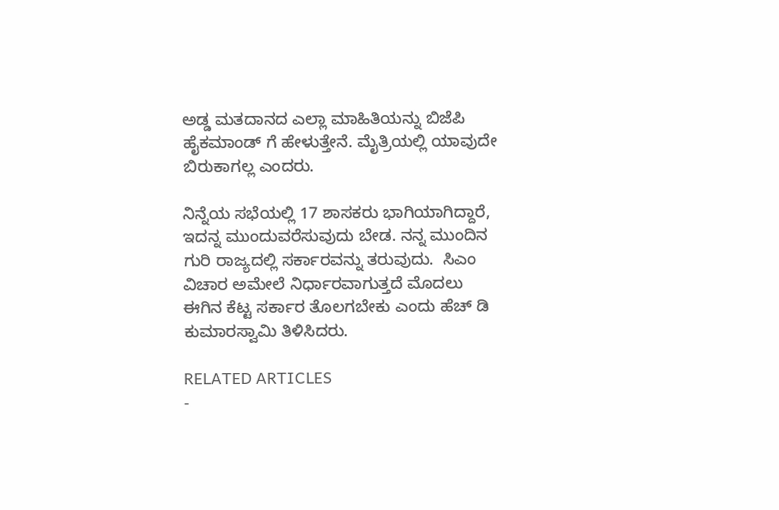ಅಡ್ಡ ಮತದಾನದ ಎಲ್ಲಾ ಮಾಹಿತಿಯನ್ನು ಬಿಜೆಪಿ ಹೈಕಮಾಂಡ್ ಗೆ ಹೇಳುತ್ತೇನೆ. ಮೈತ್ರಿಯಲ್ಲಿ ಯಾವುದೇ ಬಿರುಕಾಗಲ್ಲ ಎಂದರು.

ನಿನ್ನೆಯ ಸಭೆಯಲ್ಲಿ 17 ಶಾಸಕರು ಭಾಗಿಯಾಗಿದ್ದಾರೆ, ಇದನ್ನ ಮುಂದುವರೆಸುವುದು ಬೇಡ. ನನ್ನ ಮುಂದಿನ ಗುರಿ ರಾಜ್ಯದಲ್ಲಿ ಸರ್ಕಾರವನ್ನು ತರುವುದು.  ಸಿಎಂ ವಿಚಾರ ಅಮೇಲೆ ನಿರ್ಧಾರವಾಗುತ್ತದೆ ಮೊದಲು ಈಗಿನ ಕೆಟ್ಟ ಸರ್ಕಾರ ತೊಲಗಬೇಕು ಎಂದು ಹೆಚ್ ಡಿ ಕುಮಾರಸ್ವಾಮಿ ತಿಳಿಸಿದರು.

RELATED ARTICLES
-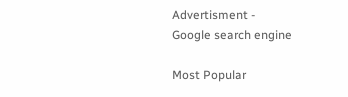Advertisment -
Google search engine

Most Popular